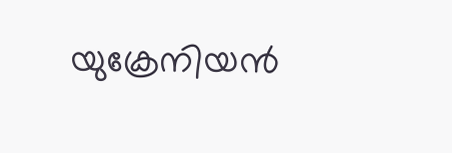യുക്രേനിയന്‍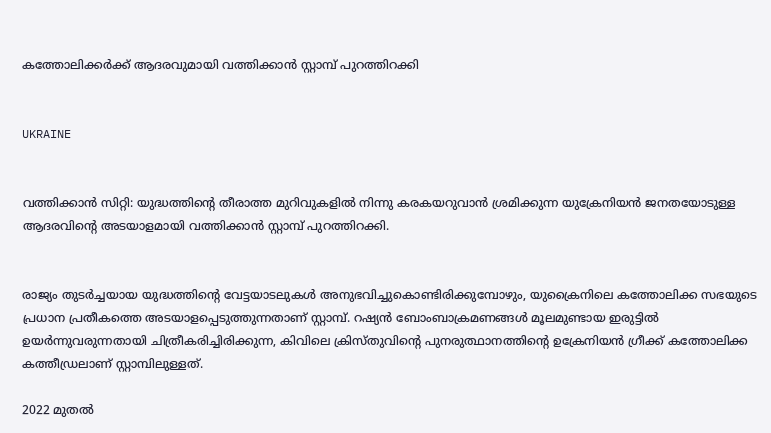കത്തോലിക്കര്‍ക്ക് ആദരവുമായി വത്തിക്കാന്‍ സ്റ്റാമ്പ് പുറത്തിറക്കി


UKRAINE


വത്തിക്കാന്‍ സിറ്റി: യുദ്ധത്തിന്റെ തീരാത്ത മുറിവുകളില്‍ നിന്നു കരകയറുവാന്‍ ശ്രമിക്കുന്ന യുക്രേനിയന്‍ ജനതയോടുള്ള ആദരവിന്റെ അടയാളമായി വത്തിക്കാന്‍ സ്റ്റാമ്പ് പുറത്തിറക്കി.


രാജ്യം തുടര്‍ച്ചയായ യുദ്ധത്തിന്റെ വേട്ടയാടലുകള്‍ അനുഭവിച്ചുകൊണ്ടിരിക്കുമ്പോഴും, യുക്രൈനിലെ കത്തോലിക്ക സഭയുടെ പ്രധാന പ്രതീകത്തെ അടയാളപ്പെടുത്തുന്നതാണ് സ്റ്റാമ്പ്. റഷ്യന്‍ ബോംബാക്രമണങ്ങള്‍ മൂലമുണ്ടായ ഇരുട്ടില്‍ ഉയര്‍ന്നുവരുന്നതായി ചിത്രീകരിച്ചിരിക്കുന്ന, കിവിലെ ക്രിസ്തുവിന്റെ പുനരുത്ഥാനത്തിന്റെ ഉക്രേനിയന്‍ ഗ്രീക്ക് കത്തോലിക്ക കത്തീഡ്രലാണ് സ്റ്റാമ്പിലുള്ളത്.

2022 മുതല്‍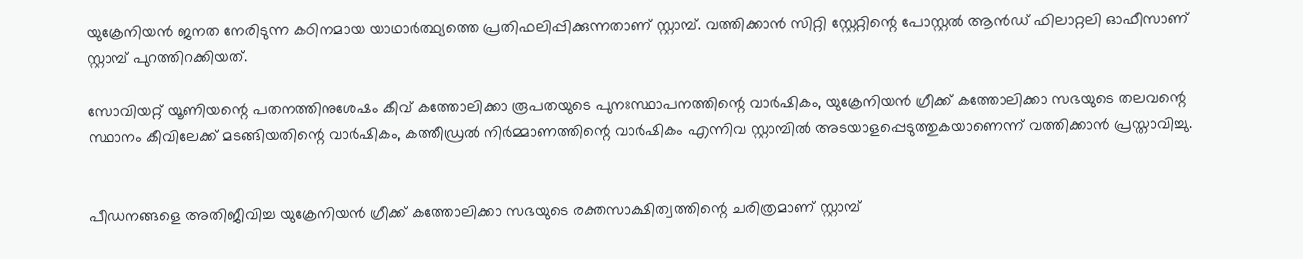യുക്രേനിയന്‍ ജനത നേരിടുന്ന കഠിനമായ യാഥാര്‍ത്ഥ്യത്തെ പ്രതിഫലിപ്പിക്കുന്നതാണ് സ്റ്റാമ്പ്. വത്തിക്കാന്‍ സിറ്റി സ്റ്റേറ്റിന്റെ പോസ്റ്റല്‍ ആന്‍ഡ് ഫിലാറ്റലി ഓഫീസാണ് സ്റ്റാമ്പ് പുറത്തിറക്കിയത്.

സോവിയറ്റ് യൂണിയന്റെ പതനത്തിനുശേഷം കീവ് കത്തോലിക്കാ രൂപതയുടെ പുനഃസ്ഥാപനത്തിന്റെ വാര്‍ഷികം, യുക്രേനിയന്‍ ഗ്രീക്ക് കത്തോലിക്കാ സഭയുടെ തലവന്റെ സ്ഥാനം കീവിലേക്ക് മടങ്ങിയതിന്റെ വാര്‍ഷികം, കത്തീഡ്രല്‍ നിര്‍മ്മാണത്തിന്റെ വാര്‍ഷികം എന്നിവ സ്റ്റാമ്പില്‍ അടയാളപ്പെടുത്തുകയാണെന്ന് വത്തിക്കാന്‍ പ്രസ്താവിച്ചു.


പീഡനങ്ങളെ അതിജീവിച്ച യുക്രേനിയന്‍ ഗ്രീക്ക് കത്തോലിക്കാ സഭയുടെ രക്തസാക്ഷിത്വത്തിന്റെ ചരിത്രമാണ് സ്റ്റാമ്പ്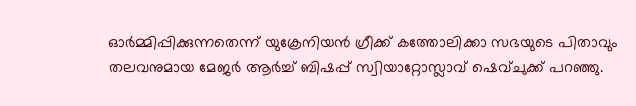ഓര്‍മ്മിപ്പിക്കുന്നതെന്ന് യുക്രേനിയന്‍ ഗ്രീക്ക് കത്തോലിക്കാ സഭയുടെ പിതാവും തലവനുമായ മേജര്‍ ആര്‍ച്ച് ബിഷപ്പ് സ്വിയാറ്റോസ്ലാവ് ഷെവ്ചുക്ക് പറഞ്ഞു.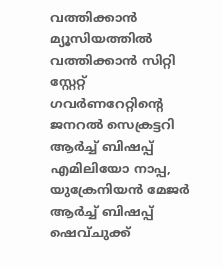വത്തിക്കാന്‍ മ്യൂസിയത്തില്‍ വത്തിക്കാന്‍ സിറ്റി സ്റ്റേറ്റ് ഗവര്‍ണറേറ്റിന്റെ ജനറല്‍ സെക്രട്ടറി ആര്‍ച്ച് ബിഷപ്പ് എമിലിയോ നാപ്പ, യുക്രേനിയന്‍ മേജര്‍ ആര്‍ച്ച് ബിഷപ്പ് ഷെവ്ചുക്ക്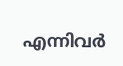എന്നിവര്‍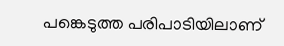പങ്കെടുത്ത പരിപാടിയിലാണ്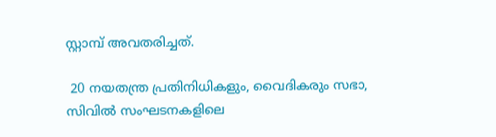സ്റ്റാമ്പ് അവതരിച്ചത്.

 20 നയതന്ത്ര പ്രതിനിധികളും, വൈദികരും സഭാ, സിവില്‍ സംഘടനകളിലെ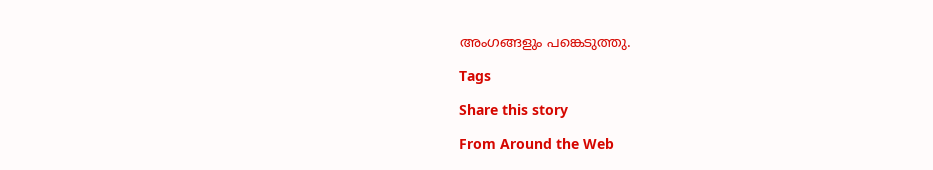അംഗങ്ങളും പങ്കെടുത്തു.

Tags

Share this story

From Around the Web